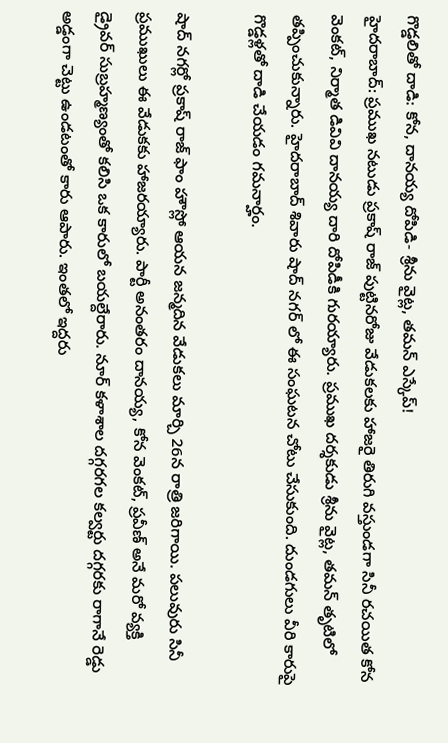గొడ్డలితో దాడి: కోన, దానయ్య దోపిడి- శ్రీను వైట్ల, తమన్ ఎస్కేప్!
హైదరాబాద్: ప్రముఖ నటుడు ప్రకాష్ రాజ్ పుట్టినరోజు వేడుకలకు హాజరై తిరుగి వస్తుండగా సినీ రచయిత కోన వెంకట్, నిర్మాత డివివి దానయ్య దారి దోపిడీకి గురయ్యారు. ప్రముఖ దర్శకుడు శ్రీను వైట్ల, తమన్ తృటిలో తప్పించుకున్నారు. హైదరాబాద్ శివారు షాద్ నగర్ లో ఈ సంఘటన చోటు చేసుకుంది. దుండగులు వీరి కారుపై గొడ్డళ్లతో దాడి చేయడం గమనార్హం.

షాద్ నగర్లో ప్రకాష్ రాజ్ ఫాం హౌస్లో ఆయన జన్మదిన వేడుకలు మార్చి 26న రాత్రి జరిగాయి. పలువురు సినీ ప్రముఖులు ఈ వేడుకకు హాజరయ్యారు. పార్టీ అనంతరం దానయ్య, కోన వెంకట్, ప్రవీణ్ అనే మరో వ్యక్తి డ్రైవర్ సుబ్రహ్మణ్యంతో కలిసి ఒక కారులో బయల్దేరారు. నూర్ కళాశాల దగ్గరగల కల్వర్టు దగ్గరకు రాగానే రెడ్డు అడ్డంగా చెట్టు ఉండటంతో కారు ఆపారు. ఇంతలో ఇద్దరు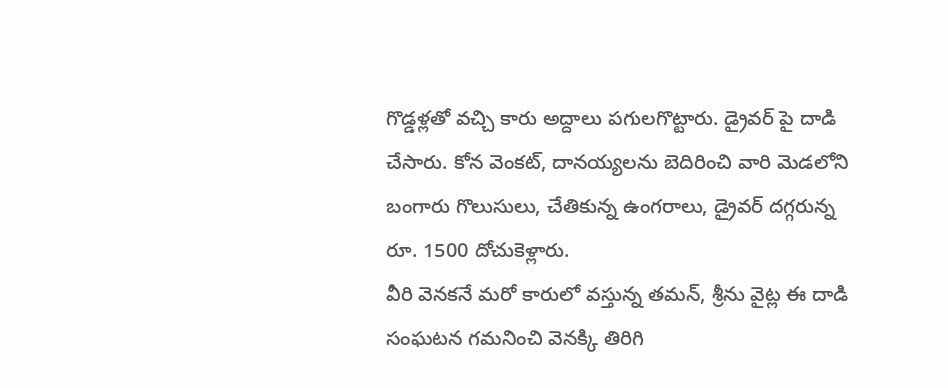గొడ్డళ్లతో వచ్చి కారు అద్దాలు పగులగొట్టారు. డ్రైవర్ పై దాడి చేసారు. కోన వెంకట్, దానయ్యలను బెదిరించి వారి మెడలోని బంగారు గొలుసులు, చేతికున్న ఉంగరాలు, డ్రైవర్ దగ్గరున్న రూ. 1500 దోచుకెళ్లారు.
వీరి వెనకనే మరో కారులో వస్తున్న తమన్, శ్రీను వైట్ల ఈ దాడి సంఘటన గమనించి వెనక్కి తిరిగి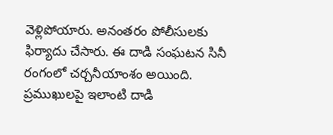వెళ్లిపోయారు. అనంతరం పోలీసులకు ఫిర్యాదు చేసారు. ఈ దాడి సంఘటన సినీ రంగంలో చర్చనీయాంశం అయింది. ప్రముఖులపై ఇలాంటి దాడి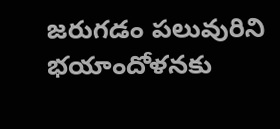జరుగడం పలువురిని భయాందోళనకు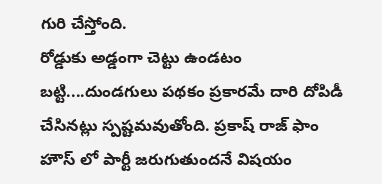గురి చేస్తోంది.
రోడ్డుకు అడ్డంగా చెట్టు ఉండటం బట్టి....దుండగులు పథకం ప్రకారమే దారి దోపిడీ చేసినట్లు స్పష్టమవుతోంది. ప్రకాష్ రాజ్ ఫాం హౌస్ లో పార్టీ జరుగుతుందనే విషయం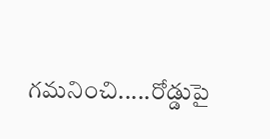గమనించి.....రోడ్డుపై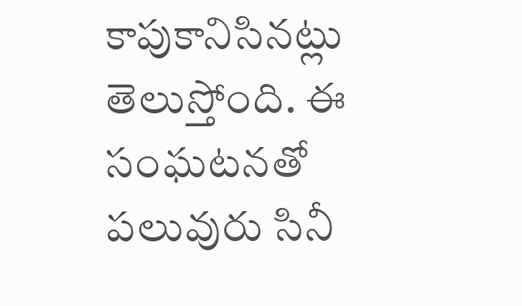కాపుకానిసినట్లు తెలుస్తోంది. ఈ సంఘటనతో పలువురు సినీ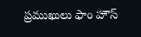ప్రముఖులు ఫాం హౌస్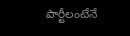పార్టీలంటేనే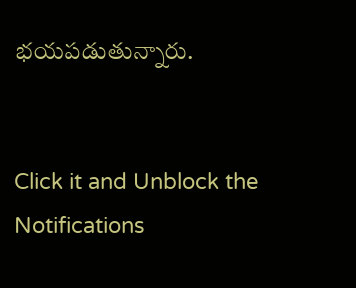భయపడుతున్నారు.


Click it and Unblock the Notifications